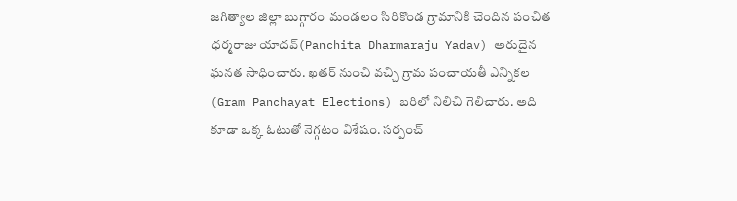జగిత్యాల జిల్లా బుగ్గారం మండలం సిరికొండ గ్రామానికి చెందిన పంచిత ధర్మరాజు యాదవ్(Panchita Dharmaraju Yadav) అరుదైన ఘనత సాధించారు. ఖతర్ నుంచి వచ్చి గ్రామ పంచాయతీ ఎన్నికల (Gram Panchayat Elections) బరిలో నిలిచి గెలిచారు. అది కూడా ఒక్క ఓటుతో నెగ్గటం విశేషం. సర్పంచ్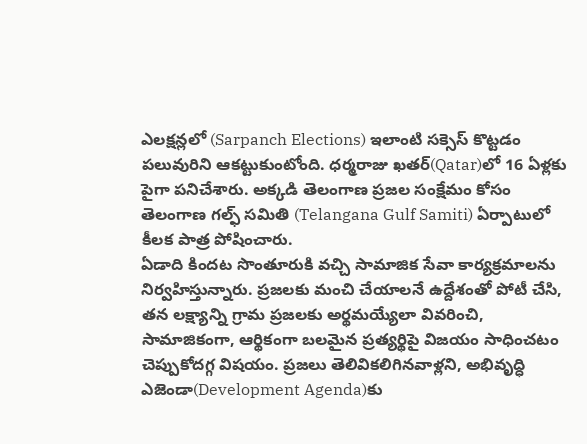ఎలక్షన్లలో (Sarpanch Elections) ఇలాంటి సక్సెస్ కొట్టడం పలువురిని ఆకట్టుకుంటోంది. ధర్మరాజు ఖతర్(Qatar)లో 16 ఏళ్లకు పైగా పనిచేశారు. అక్కడి తెలంగాణ ప్రజల సంక్షేమం కోసం తెలంగాణ గల్ఫ్ సమితి (Telangana Gulf Samiti) ఏర్పాటులో కీలక పాత్ర పోషించారు.
ఏడాది కిందట సొంతూరుకి వచ్చి సామాజిక సేవా కార్యక్రమాలను నిర్వహిస్తున్నారు. ప్రజలకు మంచి చేయాలనే ఉద్దేశంతో పోటీ చేసి, తన లక్ష్యాన్ని గ్రామ ప్రజలకు అర్థమయ్యేలా వివరించి, సామాజికంగా, ఆర్థికంగా బలమైన ప్రత్యర్థిపై విజయం సాధించటం చెప్పుకోదగ్గ విషయం. ప్రజలు తెలివికలిగినవాళ్లని, అభివృద్ధి ఎజెండా(Development Agenda)కు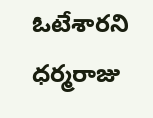ఓటేశారని ధర్మరాజు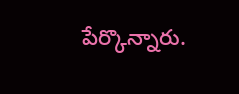పేర్కొన్నారు.